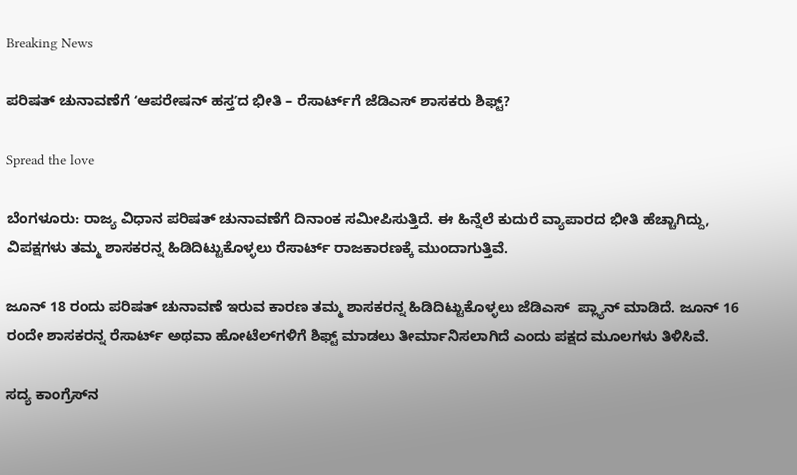Breaking News

ಪರಿಷತ್‌ ಚುನಾವಣೆಗೆ ʻಆಪರೇಷನ್‌ ಹಸ್ತʼದ ಭೀತಿ – ರೆಸಾರ್ಟ್‌ಗೆ ಜೆಡಿಎಸ್ ಶಾಸಕರು ಶಿಫ್ಟ್?

Spread the love

ಬೆಂಗಳೂರು: ರಾಜ್ಯ ವಿಧಾನ ಪರಿಷತ್‌ ಚುನಾವಣೆಗೆ ದಿನಾಂಕ ಸಮೀಪಿಸುತ್ತಿದೆ. ಈ ಹಿನ್ನೆಲೆ ಕುದುರೆ ವ್ಯಾಪಾರದ ಭೀತಿ ಹೆಚ್ಚಾಗಿದ್ದು, ವಿಪಕ್ಷಗಳು ತಮ್ಮ ಶಾಸಕರನ್ನ ಹಿಡಿದಿಟ್ಟುಕೊಳ್ಳಲು ರೆಸಾರ್ಟ್‌ ರಾಜಕಾರಣಕ್ಕೆ ಮುಂದಾಗುತ್ತಿವೆ.

ಜೂನ್‌ 18 ರಂದು ಪರಿಷತ್‌ ಚುನಾವಣೆ ಇರುವ ಕಾರಣ ತಮ್ಮ ಶಾಸಕರನ್ನ ಹಿಡಿದಿಟ್ಟುಕೊಳ್ಳಲು ಜೆಡಿಎಸ್‌  ಪ್ಲ್ಯಾನ್‌ ಮಾಡಿದೆ. ಜೂನ್‌ 16 ರಂದೇ ಶಾಸಕರನ್ನ ರೆಸಾರ್ಟ್ ಅಥವಾ ಹೋಟೆಲ್‌ಗಳಿಗೆ ಶಿಫ್ಟ್‌ ಮಾಡಲು ತೀರ್ಮಾನಿಸಲಾಗಿದೆ ಎಂದು ಪಕ್ಷದ ಮೂಲಗಳು ತಿಳಿಸಿವೆ.

ಸದ್ಯ ಕಾಂಗ್ರೆಸ್‌ನ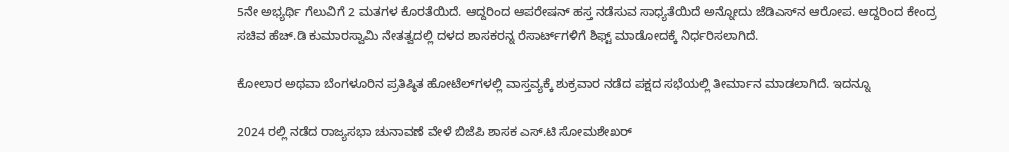5ನೇ ಅಭ್ಯರ್ಥಿ ಗೆಲುವಿಗೆ 2 ಮತಗಳ ಕೊರತೆಯಿದೆ. ಆದ್ದರಿಂದ ಆಪರೇಷನ್‌ ಹಸ್ತ ನಡೆಸುವ ಸಾಧ್ಯತೆಯಿದೆ ಅನ್ನೋದು ಜೆಡಿಎಸ್‌ನ ಆರೋಪ. ಆದ್ದರಿಂದ ಕೇಂದ್ರ ಸಚಿವ ಹೆಚ್‌.ಡಿ ಕುಮಾರಸ್ವಾಮಿ ನೇತತ್ವದಲ್ಲಿ ದಳದ ಶಾಸಕರನ್ನ ರೆಸಾರ್ಟ್‌ಗಳಿಗೆ ಶಿಫ್ಟ್‌ ಮಾಡೋದಕ್ಕೆ ನಿರ್ಧರಿಸಲಾಗಿದೆ.

ಕೋಲಾರ ಅಥವಾ ಬೆಂಗಳೂರಿನ ಪ್ರತಿಷ್ಠಿತ ಹೋಟೆಲ್‌ಗಳಲ್ಲಿ ವಾಸ್ತವ್ಯಕ್ಕೆ ಶುಕ್ರವಾರ ನಡೆದ ಪಕ್ಷದ ಸಭೆಯಲ್ಲಿ ತೀರ್ಮಾನ ಮಾಡಲಾಗಿದೆ. ಇದನ್ನೂ

2024 ರಲ್ಲಿ ನಡೆದ ರಾಜ್ಯಸಭಾ ಚುನಾವಣೆ ವೇಳೆ ಬಿಜೆಪಿ ಶಾಸಕ ಎಸ್‌.ಟಿ ಸೋಮಶೇಖರ್‌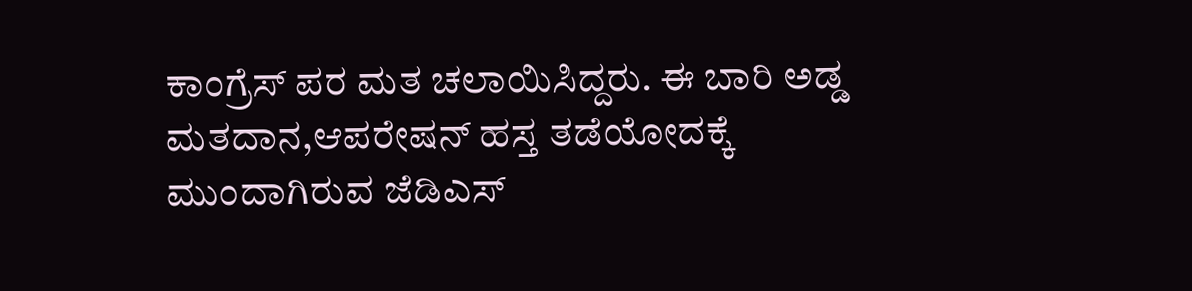ಕಾಂಗ್ರೆಸ್‌ ಪರ ಮತ ಚಲಾಯಿಸಿದ್ದರು. ಈ ಬಾರಿ ಅಡ್ಡ ಮತದಾನ,ಆಪರೇಷನ್ ಹಸ್ತ ತಡೆಯೋದಕ್ಕೆ ಮುಂದಾಗಿರುವ ಜೆಡಿಎಸ್‌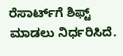ರೆಸಾರ್ಟ್‌ಗೆ ಶಿಫ್ಟ್‌ ಮಾಡಲು ನಿರ್ಧರಿಸಿದೆ.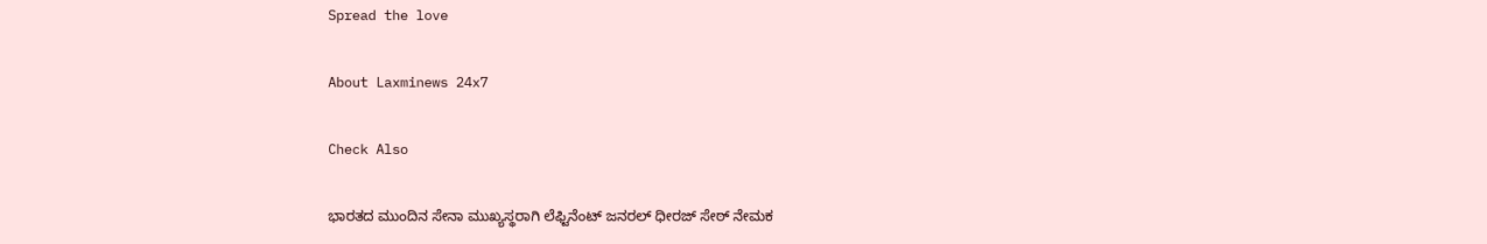Spread the love

About Laxminews 24x7

Check Also

ಭಾರತದ ಮುಂದಿನ ಸೇನಾ ಮುಖ್ಯಸ್ಥರಾಗಿ ಲೆಫ್ಟಿನೆಂಟ್ ಜನರಲ್ ಧೀರಜ್ ಸೇಠ್ ನೇಮಕ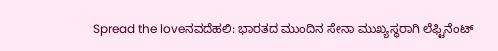Spread the loveನವದೆಹಲಿ: ಭಾರತದ ಮುಂದಿನ ಸೇನಾ ಮುಖ್ಯಸ್ಥರಾಗಿ ಲೆಫ್ಟಿನೆಂಟ್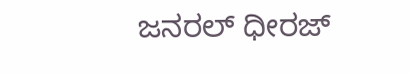ಜನರಲ್ ಧೀರಜ್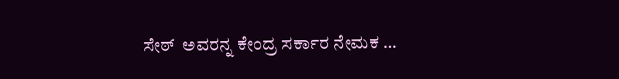ಸೇಠ್  ಅವರನ್ನ ಕೇಂದ್ರ ಸರ್ಕಾರ ನೇಮಕ …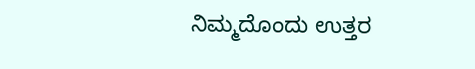ನಿಮ್ಮದೊಂದು ಉತ್ತರ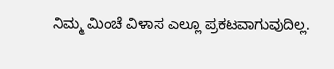ನಿಮ್ಮ ಮಿಂಚೆ ವಿಳಾಸ ಎಲ್ಲೂ ಪ್ರಕಟವಾಗುವುದಿಲ್ಲ.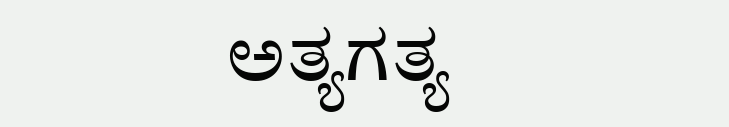ಅತ್ಯಗತ್ಯ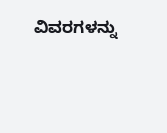ವಿವರಗಳನ್ನು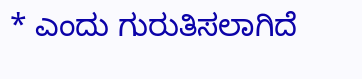* ಎಂದು ಗುರುತಿಸಲಾಗಿದೆ